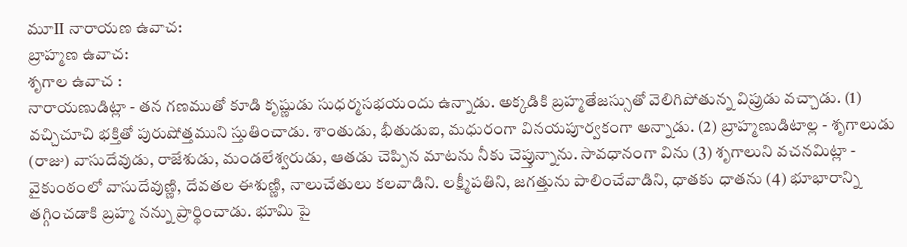మూII నారాయణ ఉవాచ:
బ్రాహ్మణ ఉవాచ:
శృగాల ఉవాచ :
నారాయణుడిట్లా - తన గణముతో కూడి కృష్ణుడు సుధర్మసభయందు ఉన్నాడు. అక్కడికి బ్రహ్మతేజస్సుతో వెలిగిపోతున్న విప్రుడు వచ్చాడు. (1) వచ్చిచూచి భక్తితో పురుషోత్తముని స్తుతించాడు. శాంతుడు, భీతుడుఐ, మధురంగా వినయపూర్వకంగా అన్నాడు. (2) బ్రాహ్మణుడిటాల్ల - శృగాలుడు (రాజు) వాసుదేవుడు, రాజేశుడు, మండలేశ్వరుడు, ఆతడు చెప్పిన మాటను నీకు చెప్తున్నాను. సావధానంగా విను (3) శృగాలుని వచనమిట్లా - వైకుంఠంలో వాసుదేవుణ్ణి, దేవతల ఈశుణ్ణి, నాలుచేతులు కలవాడిని. లక్ష్మీపతిని, జగత్తును పాలించేవాడిని, ధాతకు ధాతను (4) భూభారాన్ని తగ్గించడాకి బ్రహ్మ నన్ను ప్రార్థించాడు. భూమి పై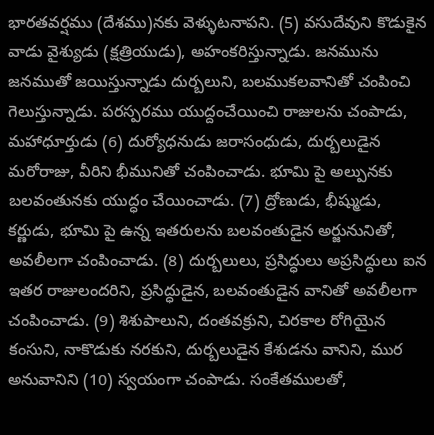భారతవర్షము (దేశము)నకు వెళ్ళుటనాపని. (5) వసుదేవుని కొడుకైన వాడు వైశ్యుడు (క్షత్రియుడు), అహంకరిస్తున్నాడు. జనమును జనముతో జయిస్తున్నాడు దుర్బలుని, బలముకలవానితో చంపించి గెలుస్తున్నాడు. పరస్పరము యుద్దంచేయించి రాజులను చంపాడు, మహాధూర్తుడు (6) దుర్యోధనుడు జరాసంధుడు, దుర్బలుడైన మరోరాజు, వీరిని భీమునితో చంపించాడు. భూమి పై అల్పునకు బలవంతునకు యుద్ధం చేయించాడు. (7) ద్రోణుడు, భీష్ముడు, కర్ణుడు, భూమి పై ఉన్న ఇతరులను బలవంతుడైన అర్జునునితో, అవలీలగా చంపించాడు. (8) దుర్బలులు, ప్రసిద్ధులు అప్రసిద్ధులు ఐన ఇతర రాజులందరిని, ప్రసిద్ధుడైన, బలవంతుడైన వానితో అవలీలగా చంపించాడు. (9) శిశుపాలుని, దంతవక్రుని, చిరకాల రోగియైన కంసుని, నాకొడుకు నరకుని, దుర్బలుడైన కేశుడను వానిని, ముర అనువానిని (10) స్వయంగా చంపాడు. సంకేతములతో,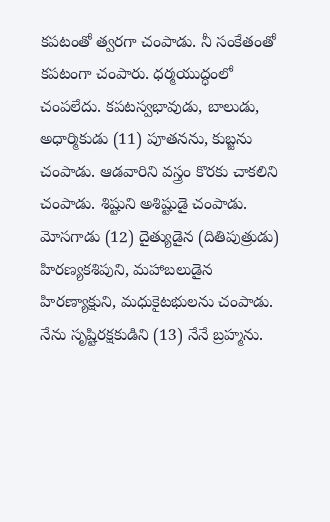కపటంతో త్వరగా చంపాడు. నీ సంకేతంతో కపటంగా చంపారు. ధర్మయుద్ధంలో చంపలేదు. కపటస్వభావుడు, బాలుడు, అధార్మికుడు (11) పూతనను, కుబ్జను చంపాడు. ఆడవారిని వస్త్రం కొరకు చాకలిని చంపాడు. శిష్టుని అశిష్టుడై చంపాడు. మోసగాడు (12) దైత్యుడైన (దితిపుత్రుడు) హిరణ్యకశిపుని, మహాబలుడైన హిరణ్యాక్షుని, మధుకైటభులను చంపాడు. నేను సృష్టిరక్షకుడిని (13) నేనే బ్రహ్మను.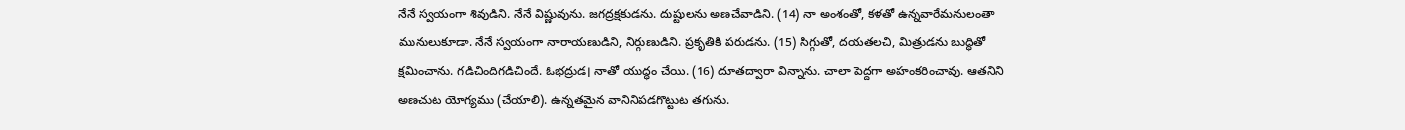నేనే స్వయంగా శివుడిని. నేనే విష్ణువును. జగద్రక్షకుడను. దుష్టులను అణచేవాడిని. (14) నా అంశంతో, కళతో ఉన్నవారేమనులంతా మునులుకూడా. నేనే స్వయంగా నారాయణుడిని, నిర్గుణుడిని. ప్రకృతికి పరుడను. (15) సిగ్గుతో, దయతలచి, మిత్రుడను బుద్ధితో క్షమించాను. గడిచిందిగడిచిందే. ఓభద్రుడ। నాతో యుద్ధం చేయి. (16) దూతద్వారా విన్నాను. చాలా పెద్దగా అహంకరించావు. ఆతనిని అణచుట యోగ్యము (చేయాలి). ఉన్నతమైన వానినిపడగొట్టుట తగును.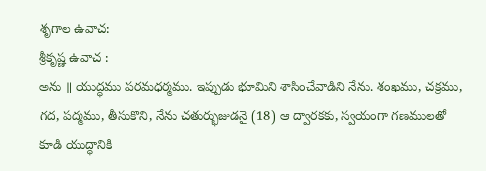శృగాల ఉవాచ:
శ్రీకృష్ణ ఉవాచ :
అను ॥ యుద్ధము పరమధర్మము. ఇప్పుడు భూమిని శాసించేవాడిని నేను. శంఖము, చక్రము, గద, పద్మము, తీసుకొని, నేను చతుర్భుజుడనై (18) ఆ ద్వారకకు, స్వయంగా గణములతో కూడి యుద్ధానికి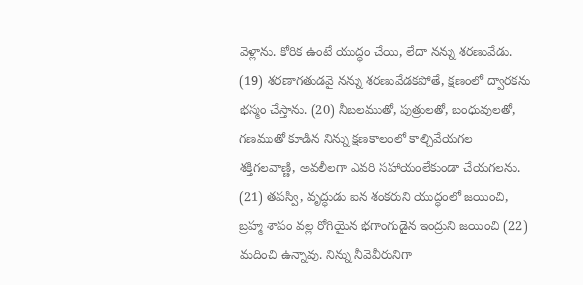వెళ్లాను. కోరిక ఉంటే యుద్ధం చేయి, లేదా నన్ను శరణువేడు. (19) శరణాగతుడవై నన్ను శరణువేడకపోతే, క్షణంలో ద్వారకను భస్మం చేస్తాను. (20) నీబలముతో, పుత్రులతో, బంధువులతో, గణముతో కూడిన నిన్ను క్షణకాలంలో కాల్చివేయగల శక్తిగలవాణ్ణి, అవలీలగా ఎవరి సహాయంలేకుండా చేయగలను. (21) తపస్వి, వృద్ధుడు ఐన శంకరుని యుద్ధంలో జయించి, బ్రహ్మ శాపం వల్ల రోగియైన భగాంగుడైన ఇంద్రుని జయించి (22) మదించి ఉన్నావు. నిన్ను నీవెవీరునిగా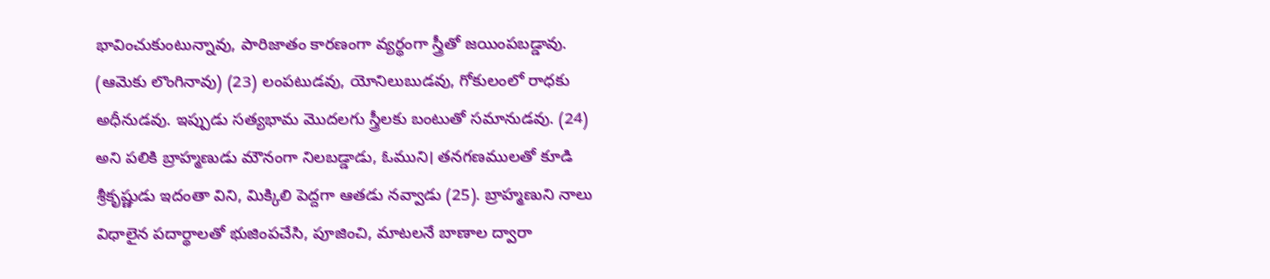భావించుకుంటున్నావు, పారిజాతం కారణంగా వ్యర్థంగా స్త్రీతో జయింపబడ్డావు. (ఆమెకు లొంగినావు) (23) లంపటుడవు, యోనిలుబుడవు, గోకులంలో రాధకు అధీనుడవు. ఇప్పుడు సత్యభామ మొదలగు స్త్రీలకు బంటుతో సమానుడవు. (24) అని పలికి బ్రాహ్మణుడు మౌనంగా నిలబడ్డాడు, ఓముని। తనగణములతో కూడి శ్రీకృష్ణుడు ఇదంతా విని, మిక్కిలి పెద్దగా ఆతడు నవ్వాడు (25). బ్రాహ్మణుని నాలు విధాలైన పదార్థాలతో భుజింపచేసి, పూజించి, మాటలనే బాణాల ద్వారా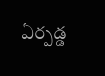ఏర్పడ్డ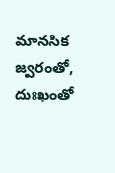మానసిక జ్వరంతో, దుఃఖంతో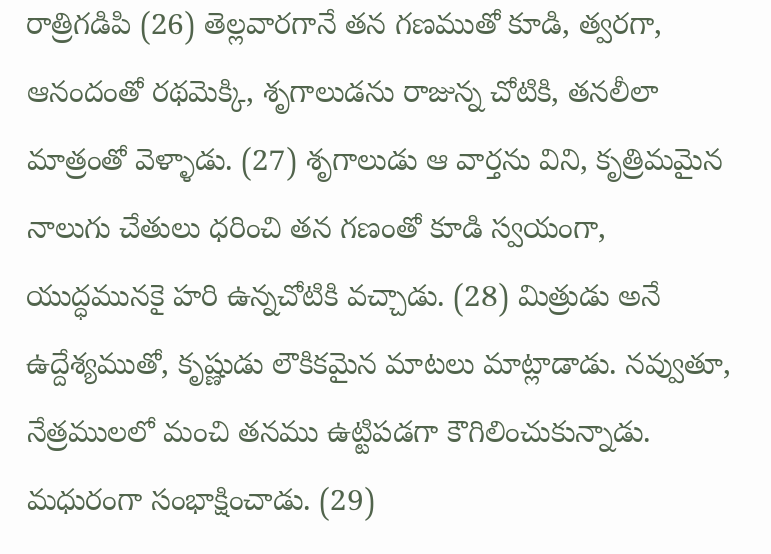రాత్రిగడిపి (26) తెల్లవారగానే తన గణముతో కూడి, త్వరగా, ఆనందంతో రథమెక్కి, శృగాలుడను రాజున్న చోటికి, తనలీలా మాత్రంతో వెళ్ళాడు. (27) శృగాలుడు ఆ వార్తను విని, కృత్రిమమైన నాలుగు చేతులు ధరించి తన గణంతో కూడి స్వయంగా, యుద్ధమునకై హరి ఉన్నచోటికి వచ్చాడు. (28) మిత్రుడు అనే ఉద్దేశ్యముతో, కృష్ణుడు లౌకికమైన మాటలు మాట్లాడాడు. నవ్వుతూ, నేత్రములలో మంచి తనము ఉట్టిపడగా కౌగిలించుకున్నాడు. మధురంగా సంభాక్షించాడు. (29)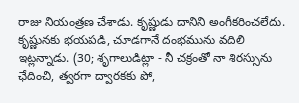రాజు నియంత్రణ చేశాడు. కృష్ణుడు దానిని అంగీకరించలేదు. కృష్ణునకు భయపడి, చూడగానే దంభమును వదిలి ఇట్లన్నాడు. (30; శృగాలుడిట్లా - నీ చక్రంతో నా శిరస్సును ఛేదించి, త్వరగా ద్వారకకు పో,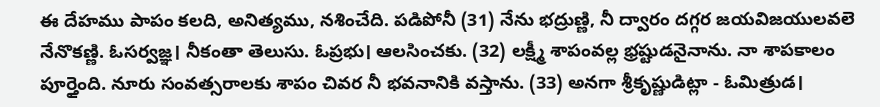ఈ దేహము పాపం కలది, అనిత్యము, నశించేది. పడిపోనీ (31) నేను భద్రుణ్ణి, నీ ద్వారం దగ్గర జయవిజయులవలె నేనొకణ్ణి. ఓసర్వజ్ఞ। నీకంతా తెలుసు. ఓప్రభు। ఆలసించకు. (32) లక్ష్మీ శాపంవల్ల భ్రష్టుడనైనాను. నా శాపకాలం పూర్తైంది. నూరు సంవత్సరాలకు శాపం చివర నీ భవనానికి వస్తాను. (33) అనగా శ్రీకృష్ణుడిట్లా - ఓమిత్రుడ।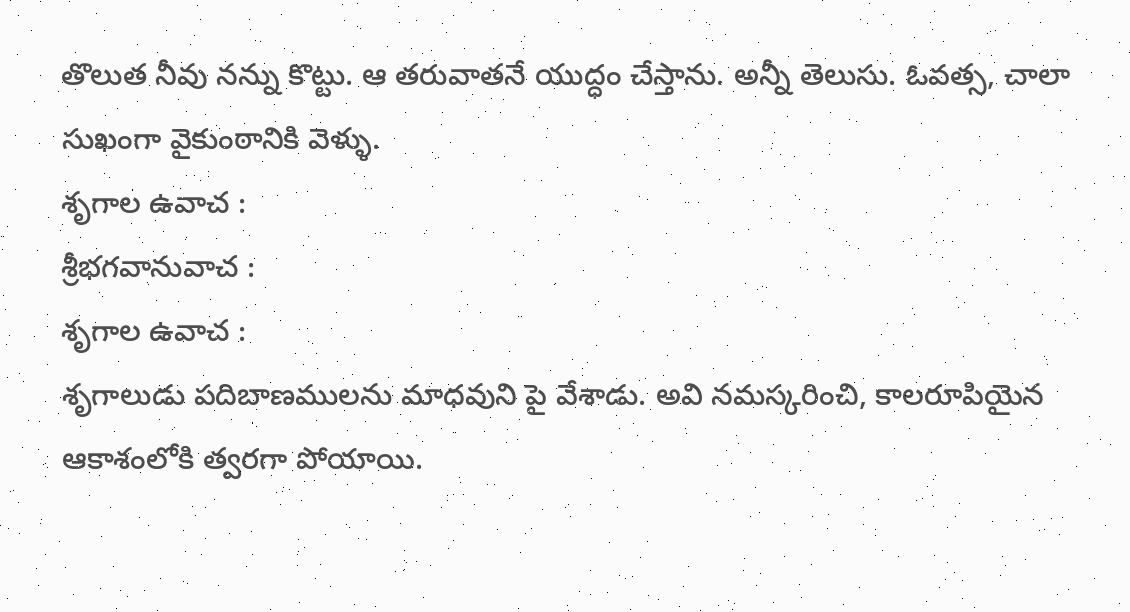తొలుత నీవు నన్ను కొట్టు. ఆ తరువాతనే యుద్ధం చేస్తాను. అన్నీ తెలుసు. ఓవత్స, చాలా సుఖంగా వైకుంఠానికి వెళ్ళు.
శృగాల ఉవాచ :
శ్రీభగవానువాచ :
శృగాల ఉవాచ :
శృగాలుడు పదిబాణములను మాధవుని పై వేశాడు. అవి నమస్కరించి, కాలరూపియైన ఆకాశంలోకి త్వరగా పోయాయి.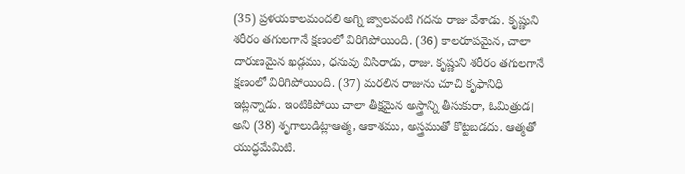(35) ప్రళయకాలమందలి అగ్ని జ్వాలవంటి గదను రాజు వేశాడు. కృష్ణుని శరీరం తగులగానే క్షణంలో విరిగిపోయింది. (36) కాలరూపమైన, చాలా దారుణమైన ఖడ్గము, ధనువు విసిరాడు, రాజు. కృష్ణుని శరీరం తగులగానే క్షణంలో విరిగిపోయింది. (37) మరలిన రాజును చూచి కృఫానిధి ఇట్లన్నాడు. ఇంటికిపోయి చాలా తీక్షమైన అస్త్రాన్ని తీసుకురా, ఓమిత్రుడ। అని (38) శృగాలుడిట్లాఆత్మ, ఆకాశము, అస్త్రముతో కొట్టబడదు. ఆత్మతో యుద్ధమేమిటి.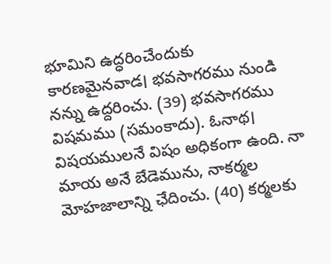భూమిని ఉద్ధరించేందుకు కారణమైనవాడ। భవసాగరము నుండి నన్ను ఉద్దరించు. (39) భవసాగరము విషమము (సమంకాదు). ఓనాథ। విషయములనే విషం అధికంగా ఉంది. నా మాయ అనే బేడెమును, నాకర్మల మోహజాలాన్ని ఛేదించు. (40) కర్మలకు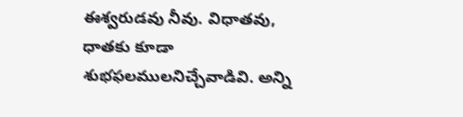ఈశ్వరుడవు నీవు. విధాతవు, ధాతకు కూడా శుభఫలములనిచ్చేవాడివి. అన్ని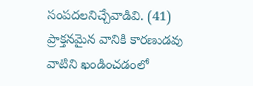సంపదలనిచ్చేవాడివి. (41) ప్రాక్తనమైన వానికి కారణుడవు వాటిని ఖండించడంలో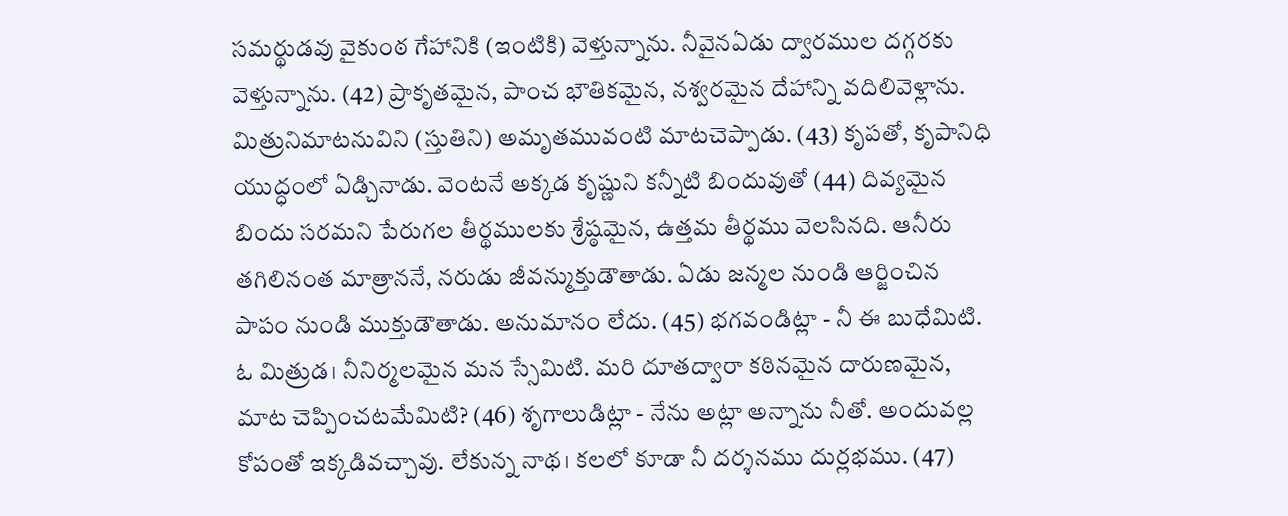సమర్థుడవు వైకుంఠ గేహానికి (ఇంటికి) వెళ్తున్నాను. నీవైనఏడు ద్వారముల దగ్గరకు వెళ్తున్నాను. (42) ప్రాకృతమైన, పాంచ భౌతికమైన, నశ్వరమైన దేహాన్ని వదిలివెళ్లాను. మిత్రునిమాటనువిని (స్తుతిని) అమృతమువంటి మాటచెప్పాడు. (43) కృపతో, కృపానిధి యుద్ధంలో ఏడ్చినాడు. వెంటనే అక్కడ కృష్ణుని కన్నీటి బిందువుతో (44) దివ్యమైన బిందు సరమని పేరుగల తీర్థములకు శ్రేష్ఠమైన, ఉత్తమ తీర్థము వెలసినది. ఆనీరు తగిలినంత మాత్రాననే, నరుడు జీవన్ముక్తుడౌతాడు. ఏడు జన్మల నుండి ఆర్జించిన పాపం నుండి ముక్తుడౌతాడు. అనుమానం లేదు. (45) భగవండిట్లా - నీ ఈ బుధేమిటి. ఓ మిత్రుడ। నీనిర్మలమైన మన స్సేమిటి. మరి దూతద్వారా కఠినమైన దారుణమైన, మాట చెప్పించటమేమిటి? (46) శృగాలుడిట్లా - నేను అట్లా అన్నాను నీతో. అందువల్ల కోపంతో ఇక్కడివచ్చావు. లేకున్న నాథ। కలలో కూడా నీ దర్శనము దుర్లభము. (47)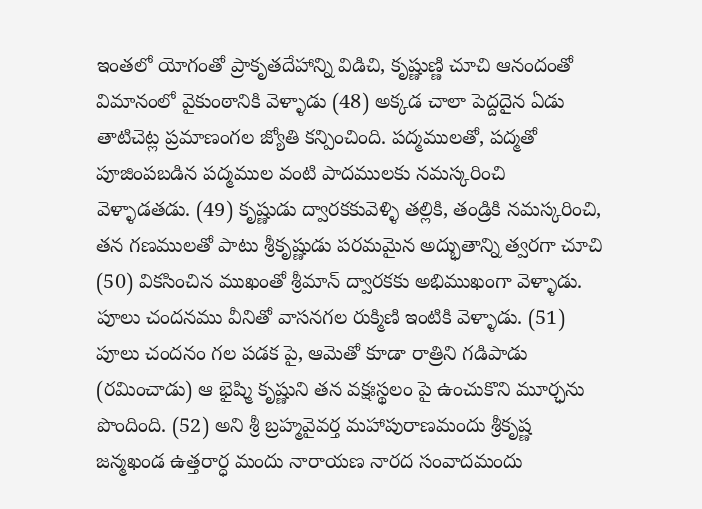ఇంతలో యోగంతో ప్రాకృతదేహాన్ని విడిచి, కృష్ణుణ్ణి చూచి ఆనందంతో విమానంలో వైకుంఠానికి వెళ్ళాడు (48) అక్కడ చాలా పెద్దదైన ఏడు తాటిచెట్ల ప్రమాణంగల జ్యోతి కన్పించింది. పద్మములతో, పద్మతో పూజింపబడిన పద్మముల వంటి పాదములకు నమస్కరించి వెళ్ళాడతడు. (49) కృష్ణుడు ద్వారకకువెళ్ళి తల్లికి, తండ్రికి నమస్కరించి, తన గణములతో పాటు శ్రీకృష్ణుడు పరమమైన అద్భుతాన్ని త్వరగా చూచి (50) వికసించిన ముఖంతో శ్రీమాన్ ద్వారకకు అభిముఖంగా వెళ్ళాడు. పూలు చందనము వీనితో వాసనగల రుక్మిణి ఇంటికి వెళ్ళాడు. (51) పూలు చందనం గల పడక పై, ఆమెతో కూడా రాత్రిని గడిపాడు (రమించాడు) ఆ భైష్మి కృష్ణుని తన వక్షఃస్థలం పై ఉంచుకొని మూర్ఛను పొందింది. (52) అని శ్రీ బ్రహ్మవైవర్త మహాపురాణమందు శ్రీకృష్ణ జన్మఖండ ఉత్తరార్ధ మందు నారాయణ నారద సంవాదమందు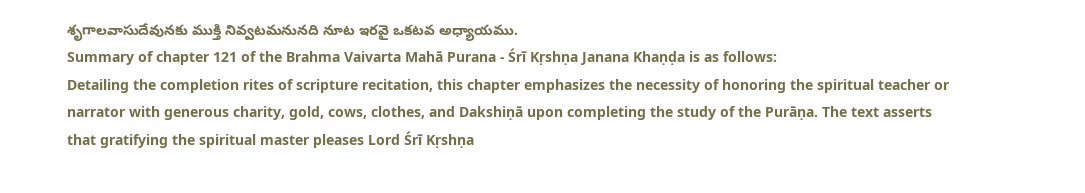శృగాలవాసుదేవునకు ముక్తి నివ్వటమనునది నూట ఇరవై ఒకటవ అధ్యాయము.
Summary of chapter 121 of the Brahma Vaivarta Mahā Purana - Śrī Kṛshṇa Janana Khaṇḍa is as follows:
Detailing the completion rites of scripture recitation, this chapter emphasizes the necessity of honoring the spiritual teacher or narrator with generous charity, gold, cows, clothes, and Dakshiṇā upon completing the study of the Purāṇa. The text asserts that gratifying the spiritual master pleases Lord Śrī Kṛshṇa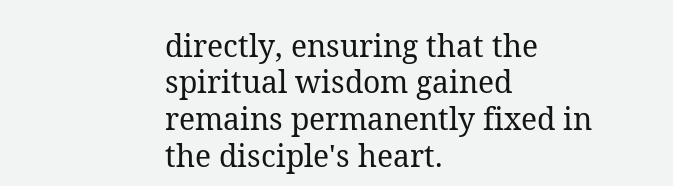directly, ensuring that the spiritual wisdom gained remains permanently fixed in the disciple's heart.